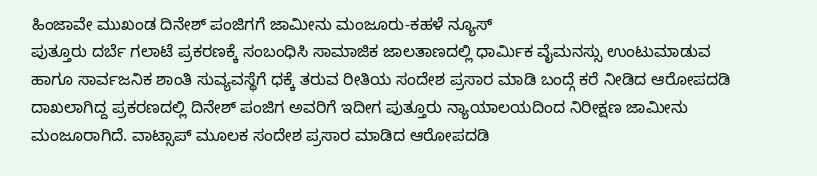ಹಿಂಜಾವೇ ಮುಖಂಡ ದಿನೇಶ್ ಪಂಜಿಗಗೆ ಜಾಮೀನು ಮಂಜೂರು-ಕಹಳೆ ನ್ಯೂಸ್
ಪುತ್ತೂರು ದರ್ಬೆ ಗಲಾಟೆ ಪ್ರಕರಣಕ್ಕೆ ಸಂಬಂಧಿಸಿ ಸಾಮಾಜಿಕ ಜಾಲತಾಣದಲ್ಲಿ ಧಾರ್ಮಿಕ ವೈಮನಸ್ಸು ಉಂಟುಮಾಡುವ ಹಾಗೂ ಸಾರ್ವಜನಿಕ ಶಾಂತಿ ಸುವ್ಯವಸ್ಥೆಗೆ ಧಕ್ಕೆ ತರುವ ರೀತಿಯ ಸಂದೇಶ ಪ್ರಸಾರ ಮಾಡಿ ಬಂದ್ಗೆ ಕರೆ ನೀಡಿದ ಆರೋಪದಡಿ ದಾಖಲಾಗಿದ್ದ ಪ್ರಕರಣದಲ್ಲಿ ದಿನೇಶ್ ಪಂಜಿಗ ಅವರಿಗೆ ಇದೀಗ ಪುತ್ತೂರು ನ್ಯಾಯಾಲಯದಿಂದ ನಿರೀಕ್ಷಣ ಜಾಮೀನು ಮಂಜೂರಾಗಿದೆ. ವಾಟ್ಸಾಪ್ ಮೂಲಕ ಸಂದೇಶ ಪ್ರಸಾರ ಮಾಡಿದ ಆರೋಪದಡಿ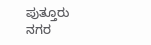ಪುತ್ತೂರು ನಗರ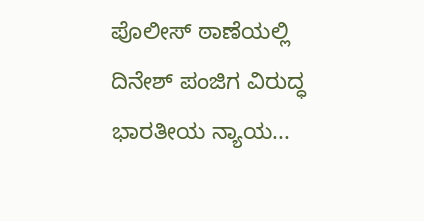ಪೊಲೀಸ್ ಠಾಣೆಯಲ್ಲಿ ದಿನೇಶ್ ಪಂಜಿಗ ವಿರುದ್ಧ ಭಾರತೀಯ ನ್ಯಾಯ...